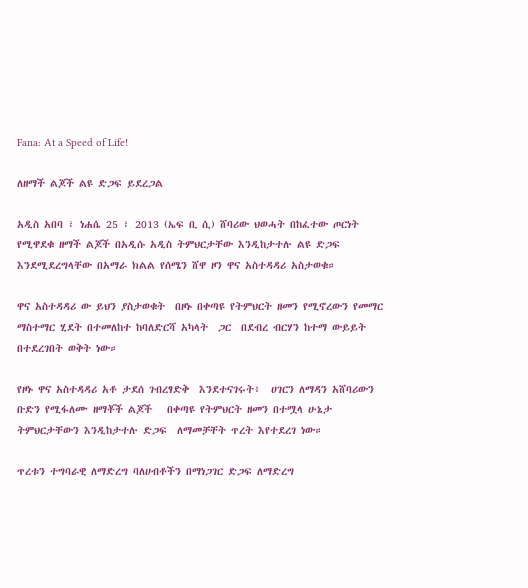Fana: At a Speed of Life!

ለዘማች ልጆች ልዩ ድጋፍ ይደረጋል

አዲስ አበባ ፣ ነሐሴ 25 ፣ 2013 (ኤፍ ቢ ሲ) ሸባሪው ህወሓት በከፈተው ጦርነት የሚዋደቁ ዘማች ልጆች በአዲሱ አዲስ ትምህርታቸው እንዲከታተሉ ልዩ ድጋፍ እንደሚደረግላቸው በአማራ ክልል የሰሜን ሸዋ ዞን ዋና አስተዳዳሪ አስታወቁ።

ዋና አስተዳዳሪ ው ይህን ያስታወቁት  በዞኑ በቀጣዩ የትምህርት ዘመን የሚኖረውን የመማር ማስተማር ሂደት በተመለከተ ከባለድርሻ አካላት  ጋር  በደብረ ብርሃን ከተማ ውይይት በተደረገበት ወቅት ነው።

የዞኑ ዋና አስተዳዳሪ አቶ ታደሰ ገብረፃድቅ  እንደተናገሩት፥  ሀገርን ለማዳን አሸባሪውን ቡድን የሚፋለሙ ዘማቾች ልጆች   በቀጣዩ የትምህርት ዘመን በተሟላ ሁኔታ ትምህርታቸውን እንዲከታተሉ ድጋፍ  ለማመቻቸት ጥረት እየተደረገ ነው።

ጥረቱን ተግባራዊ ለማድረግ ባለሀብቶችን በማነጋገር ድጋፍ ለማድረግ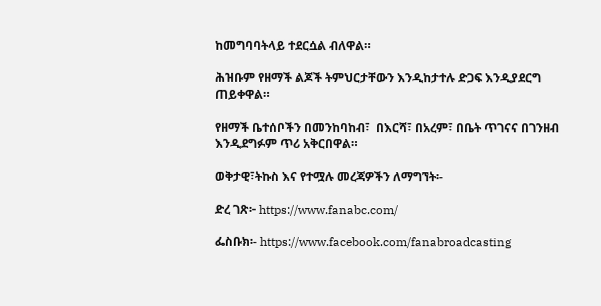ከመግባባትላይ ተደርሷል ብለዋል።

ሕዝቡም የዘማች ልጆች ትምህርታቸውን እንዲከታተሉ ድጋፍ እንዲያደርግ ጠይቀዋል።

የዘማች ቤተሰቦችን በመንከባከብ፣  በእርሻ፣ በአረም፣ በቤት ጥገናና በገንዘብ እንዲደግፉም ጥሪ አቅርበዋል።

ወቅታዊ፣ትኩስ እና የተሟሉ መረጃዎችን ለማግኘት፡-

ድረ ገጽ፦ https://www.fanabc.com/

ፌስቡክ፡- https://www.facebook.com/fanabroadcasting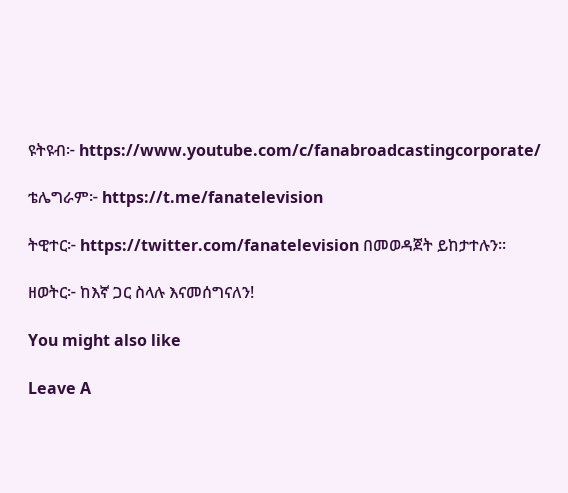ዩትዩብ፦ https://www.youtube.com/c/fanabroadcastingcorporate/

ቴሌግራም፦ https://t.me/fanatelevision

ትዊተር፦ https://twitter.com/fanatelevision በመወዳጀት ይከታተሉን፡፡

ዘወትር፦ ከእኛ ጋር ስላሉ እናመሰግናለን!

You might also like

Leave A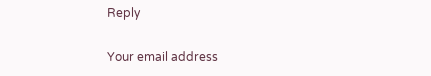Reply

Your email address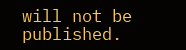will not be published.